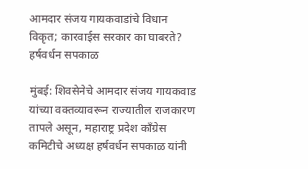आमदार संजय गायकवाडांचे विधान विकृत; कारवाईस सरकार का घाबरते? हर्षवर्धन सपकाळ

मुंबई: शिवसेनेचे आमदार संजय गायकवाड यांच्या वक्तव्यावरून राज्यातील राजकारण तापले असून, महाराष्ट्र प्रदेश काँग्रेस कमिटीचे अध्यक्ष हर्षवर्धन सपकाळ यांनी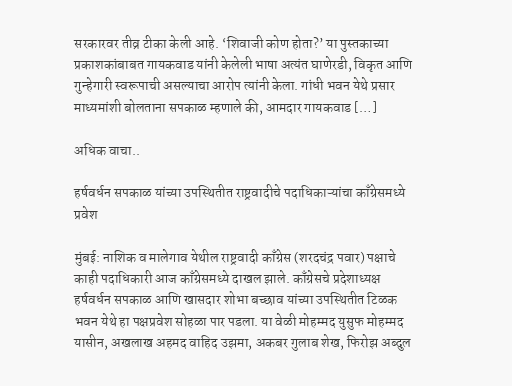सरकारवर तीव्र टीका केली आहे. ‘शिवाजी कोण होता?’ या पुस्तकाच्या प्रकाशकांबाबत गायकवाड यांनी केलेली भाषा अत्यंत घाणेरडी, विकृत आणि गुन्हेगारी स्वरूपाची असल्याचा आरोप त्यांनी केला. गांधी भवन येथे प्रसार माध्यमांशी बोलताना सपकाळ म्हणाले की, आमदार गायकवाड […]

अधिक वाचा..

हर्षवर्धन सपकाळ यांच्या उपस्थितीत राष्ट्रवादीचे पदाधिकाऱ्यांचा काँग्रेसमध्ये प्रवेश

मुंबई: नाशिक व मालेगाव येथील राष्ट्रवादी काँग्रेस (शरदचंद्र पवार) पक्षाचे काही पदाधिकारी आज काँग्रेसमध्ये दाखल झाले. काँग्रेसचे प्रदेशाध्यक्ष हर्षवर्धन सपकाळ आणि खासदार शोभा बच्छाव यांच्या उपस्थितीत टिळक भवन येथे हा पक्षप्रवेश सोहळा पार पडला. या वेळी मोहम्मद युसुफ मोहम्मद यासीन, अखलाख अहमद वाहिद उझमा, अकबर गुलाब शेख, फिरोझ अब्दुल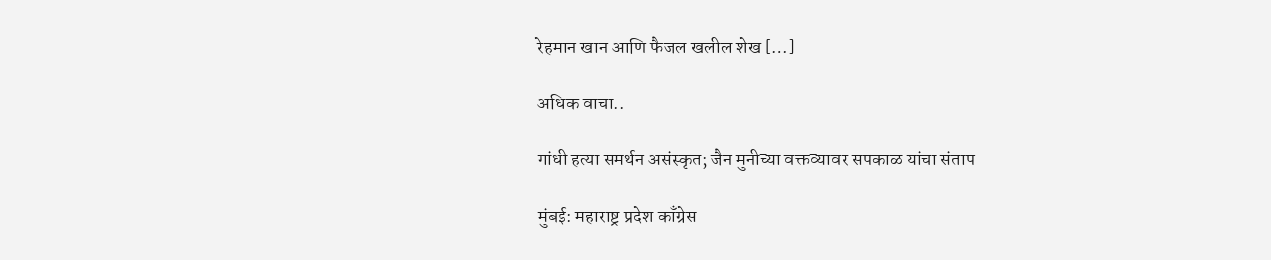रेहमान खान आणि फैजल खलील शेख […]

अधिक वाचा..

गांधी हत्या समर्थन असंस्कृत; जैन मुनीच्या वक्तव्यावर सपकाळ यांचा संताप

मुंबई: महाराष्ट्र प्रदेश काँग्रेस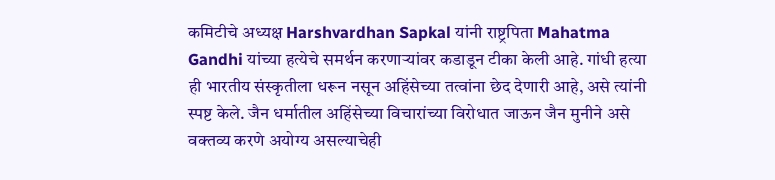कमिटीचे अध्यक्ष Harshvardhan Sapkal यांनी राष्ट्रपिता Mahatma Gandhi यांच्या हत्येचे समर्थन करणाऱ्यांवर कडाडून टीका केली आहे. गांधी हत्या ही भारतीय संस्कृतीला धरून नसून अहिंसेच्या तत्वांना छेद देणारी आहे, असे त्यांनी स्पष्ट केले. जैन धर्मातील अहिंसेच्या विचारांच्या विरोधात जाऊन जैन मुनीने असे वक्तव्य करणे अयोग्य असल्याचेही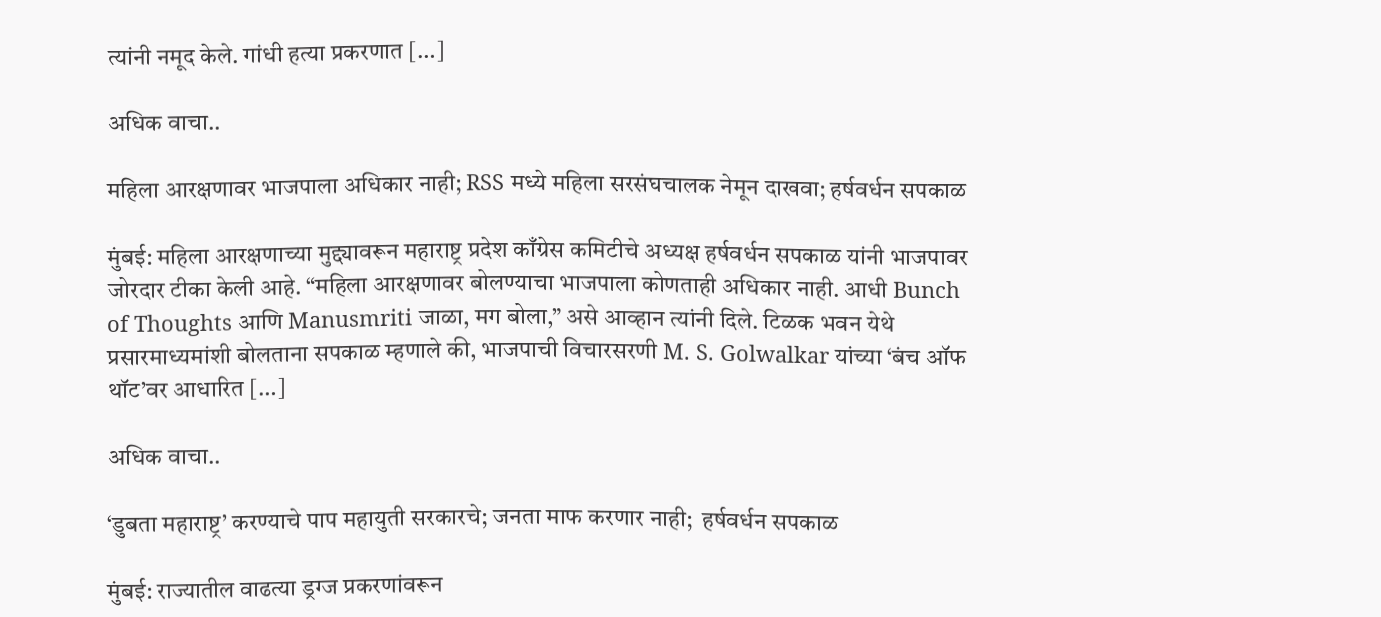त्यांनी नमूद केले. गांधी हत्या प्रकरणात […]

अधिक वाचा..

महिला आरक्षणावर भाजपाला अधिकार नाही; RSS मध्ये महिला सरसंघचालक नेमून दाखवा; हर्षवर्धन सपकाळ

मुंबई: महिला आरक्षणाच्या मुद्द्यावरून महाराष्ट्र प्रदेश काँग्रेस कमिटीचे अध्यक्ष हर्षवर्धन सपकाळ यांनी भाजपावर जोरदार टीका केली आहे. “महिला आरक्षणावर बोलण्याचा भाजपाला कोणताही अधिकार नाही. आधी Bunch of Thoughts आणि Manusmriti जाळा, मग बोला,” असे आव्हान त्यांनी दिले. टिळक भवन येथे प्रसारमाध्यमांशी बोलताना सपकाळ म्हणाले की, भाजपाची विचारसरणी M. S. Golwalkar यांच्या ‘बंच ऑफ थॉट’वर आधारित […]

अधिक वाचा..

‘डुबता महाराष्ट्र’ करण्याचे पाप महायुती सरकारचे; जनता माफ करणार नाही;  हर्षवर्धन सपकाळ

मुंबई: राज्यातील वाढत्या ड्रग्ज प्रकरणांवरून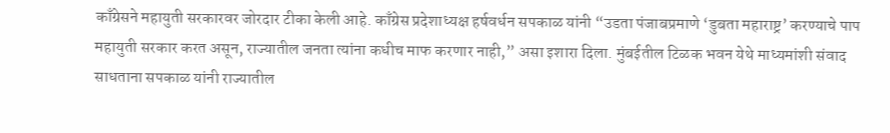काँग्रेसने महायुती सरकारवर जोरदार टीका केली आहे. काँग्रेस प्रदेशाध्यक्ष हर्षवर्धन सपकाळ यांनी “उडता पंजाबप्रमाणे ‘डुबता महाराष्ट्र’ करण्याचे पाप महायुती सरकार करत असून, राज्यातील जनता त्यांना कधीच माफ करणार नाही,” असा इशारा दिला. मुंबईतील टिळक भवन येथे माध्यमांशी संवाद साधताना सपकाळ यांनी राज्यातील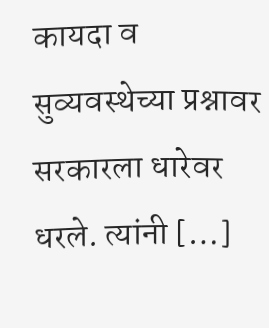कायदा व सुव्यवस्थेच्या प्रश्नावर सरकारला धारेवर धरले. त्यांनी […]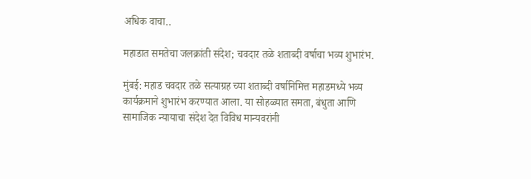अधिक वाचा..

महाडात समतेचा जलक्रांती संदेश; चवदार तळे शताब्दी वर्षाचा भव्य शुभारंभ.

मुंबई: महाड चवदार तळे सत्याग्रह च्या शताब्दी वर्षानिमित्त महाडमध्ये भव्य कार्यक्रमाने शुभारंभ करण्यात आला. या सोहळ्यात समता, बंधुता आणि सामाजिक न्यायाचा संदेश देत विविध मान्यवरांनी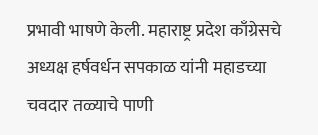प्रभावी भाषणे केली. महाराष्ट्र प्रदेश काँग्रेसचे अध्यक्ष हर्षवर्धन सपकाळ यांनी महाडच्या चवदार तळ्याचे पाणी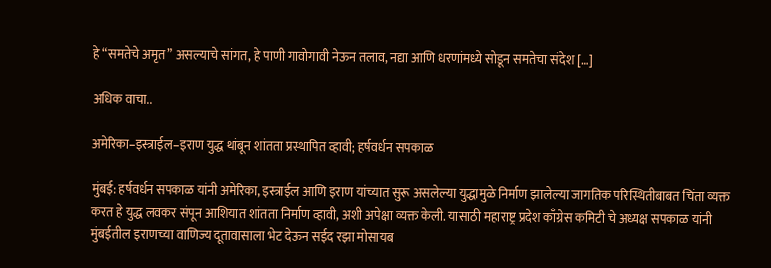हे “समतेचे अमृत” असल्याचे सांगत, हे पाणी गावोगावी नेऊन तलाव, नद्या आणि धरणांमध्ये सोडून समतेचा संदेश […]

अधिक वाचा..

अमेरिका–इस्त्राईल–इराण युद्ध थांबून शांतता प्रस्थापित व्हावी; हर्षवर्धन सपकाळ

मुंबई: हर्षवर्धन सपकाळ यांनी अमेरिका, इस्त्राईल आणि इराण यांच्यात सुरू असलेल्या युद्धामुळे निर्माण झालेल्या जागतिक परिस्थितीबाबत चिंता व्यक्त करत हे युद्ध लवकर संपून आशियात शांतता निर्माण व्हावी, अशी अपेक्षा व्यक्त केली. यासाठी महाराष्ट्र प्रदेश काँग्रेस कमिटी चे अध्यक्ष सपकाळ यांनी मुंबईतील इराणच्या वाणिज्य दूतावासाला भेट देऊन सईद रझा मोसायब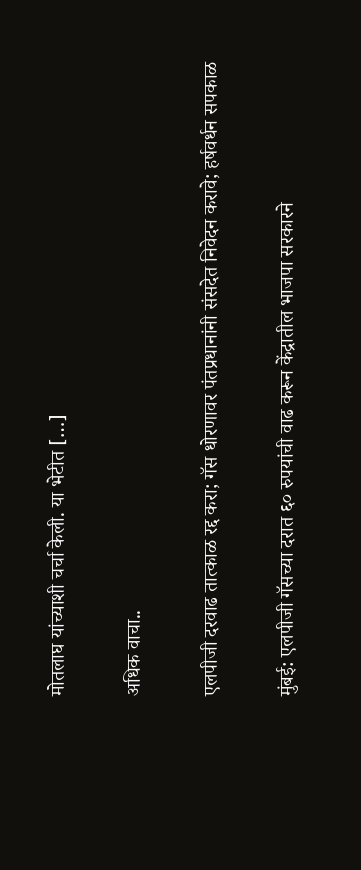मोतलाघ यांच्याशी चर्चा केली. या भेटीत […]

अधिक वाचा..

एलपीजी दरवाढ तात्काळ रद्द करा; गॅस धोरणावर पंतप्रधानांनी संसदेत निवेदन करावे; हर्षवर्धन सपकाळ

मुंबई: एलपीजी गॅसच्या दरात ६० रुपयांची वाढ करून केंद्रातील भाजपा सरकारने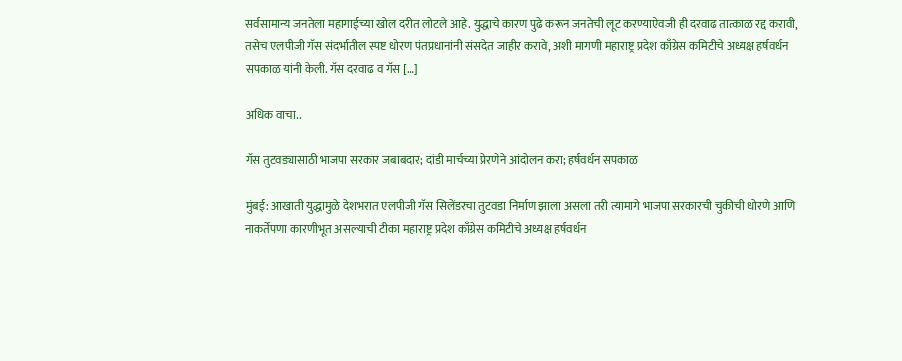सर्वसामान्य जनतेला महागाईच्या खोल दरीत लोटले आहे. युद्धाचे कारण पुढे करून जनतेची लूट करण्याऐवजी ही दरवाढ तात्काळ रद्द करावी, तसेच एलपीजी गॅस संदर्भातील स्पष्ट धोरण पंतप्रधानांनी संसदेत जाहीर करावे, अशी मागणी महाराष्ट्र प्रदेश काँग्रेस कमिटीचे अध्यक्ष हर्षवर्धन सपकाळ यांनी केली. गॅस दरवाढ व गॅस […]

अधिक वाचा..

गॅस तुटवड्यासाठी भाजपा सरकार जबाबदार; दांडी मार्चच्या प्रेरणेने आंदोलन करा; हर्षवर्धन सपकाळ

मुंबई: आखाती युद्धामुळे देशभरात एलपीजी गॅस सिलेंडरचा तुटवडा निर्माण झाला असला तरी त्यामागे भाजपा सरकारची चुकीची धोरणे आणि नाकर्तेपणा कारणीभूत असल्याची टीका महाराष्ट्र प्रदेश काँग्रेस कमिटीचे अध्यक्ष हर्षवर्धन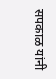सपकाळ यांनी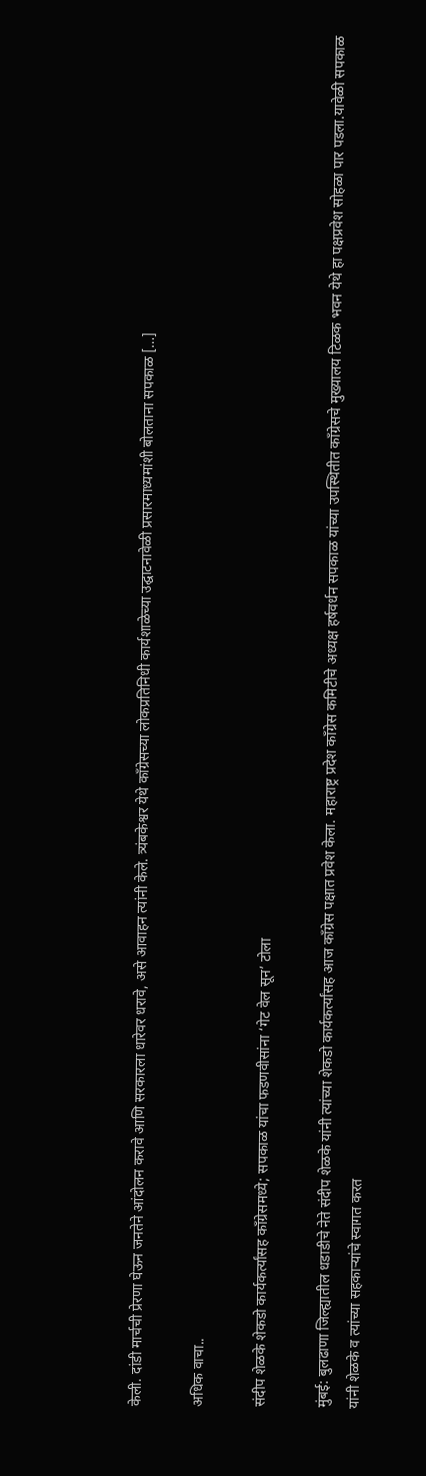केली. दांडी मार्चची प्रेरणा घेऊन जनतेने आंदोलन करावे आणि सरकारला धारेवर धरावे, असे आवाहन त्यांनी केले. त्र्यंबकेश्वर येथे काँग्रेसच्या लोकप्रतिनिधी कार्यशाळेच्या उद्घाटनावेळी प्रसारमाध्यमांशी बोलताना सपकाळ […]

अधिक वाचा..

संदीप शेळके शेकडो कार्यकर्त्यांसह काँग्रेसमध्ये; सपकाळ यांचा फडणवीसांना ‘गेट वेल सून’ टोला

मुंबई: बुलढाणा जिल्ह्यातील धडाडीचे नेते संदीप शेळके यांनी त्यांच्या शेकडो कार्यकर्त्यांसह आज काँग्रेस पक्षात प्रवेश केला. महाराष्ट्र प्रदेश काँग्रेस कमिटीचे अध्यक्ष हर्षवर्धन सपकाळ यांच्या उपस्थितीत काँग्रेसचे मुख्यालय टिळक भवन येथे हा पक्षप्रवेश सोहळा पार पडला.यावेळी सपकाळ यांनी शेळके व त्यांच्या सहकाऱ्यांचे स्वागत करत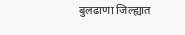बुलढाणा जिल्ह्यात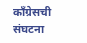काँग्रेसची संघटना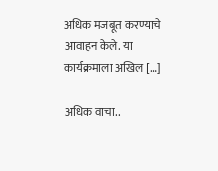अधिक मजबूत करण्याचे आवाहन केले. या कार्यक्रमाला अखिल […]

अधिक वाचा..